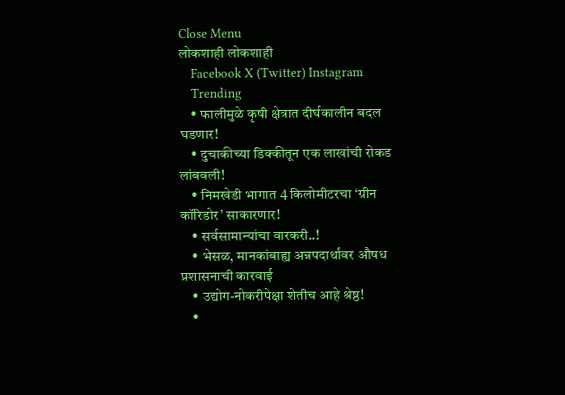Close Menu
लोकशाही लोकशाही
    Facebook X (Twitter) Instagram
    Trending
    • फालीमुळे कृषी क्षेत्रात दीर्घकालीन बदल घडणार!
    • दुचाकीच्या डिक्कीतून एक लाखांची रोकड लांबवली!
    • निमखेडी भागात 4 किलोमीटरचा ‘ग्रीन कॉरिडोर’ साकारणार!
    • सर्वसामान्यांचा वारकरी..!
    • भेसळ, मानकांबाह्य अन्नपदार्थांवर औषध प्रशासनाची कारवाई
    • उद्योग-नोकरीपेक्षा शेतीच आहे श्रेष्ठ!
    •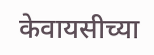केवायसीच्या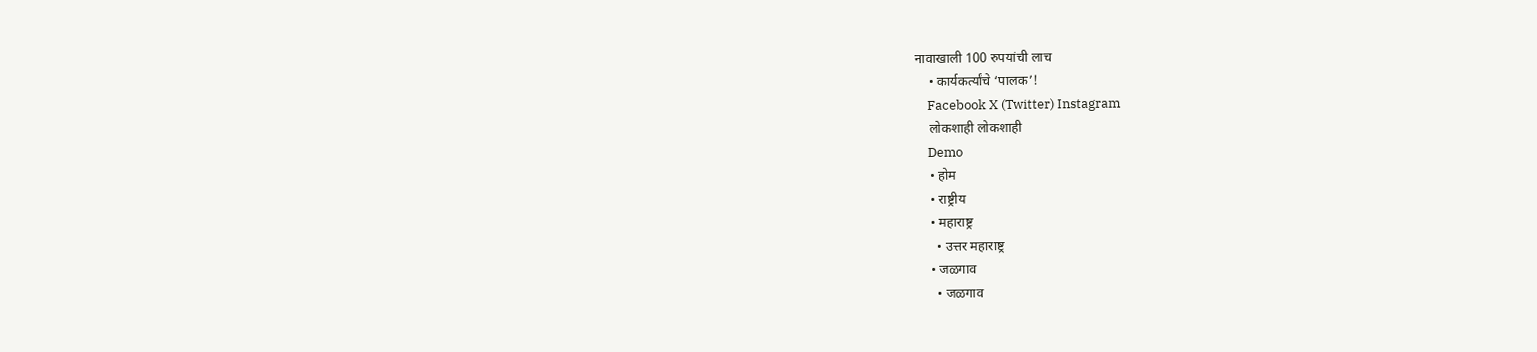नावाखाली 100 रुपयांची लाच
    • कार्यकर्त्यांचे ‘पालक’!
    Facebook X (Twitter) Instagram
    लोकशाही लोकशाही
    Demo
    • होम
    • राष्ट्रीय
    • महाराष्ट्र
      • उत्तर महाराष्ट्र
    • जळगाव
      • जळगाव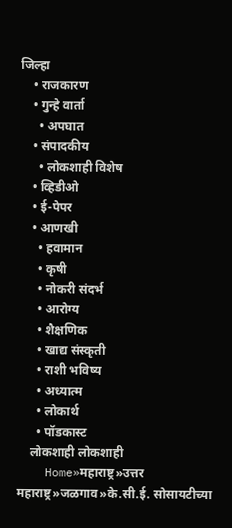जिल्हा
    • राजकारण
    • गुन्हे वार्ता
      • अपघात
    • संपादकीय
      • लोकशाही विशेष
    • व्हिडीओ
    • ई-पेपर
    • आणखी
      • हवामान
      • कृषी
      • नोकरी संदर्भ
      • आरोग्य
      • शैक्षणिक
      • खाद्य संस्कृती
      • राशी भविष्य
      • अध्यात्म
      • लोकार्थ
      • पॉडकास्ट
    लोकशाही लोकशाही
    Home»महाराष्ट्र»उत्तर महाराष्ट्र»जळगाव»के.सी.ई. सोसायटीच्या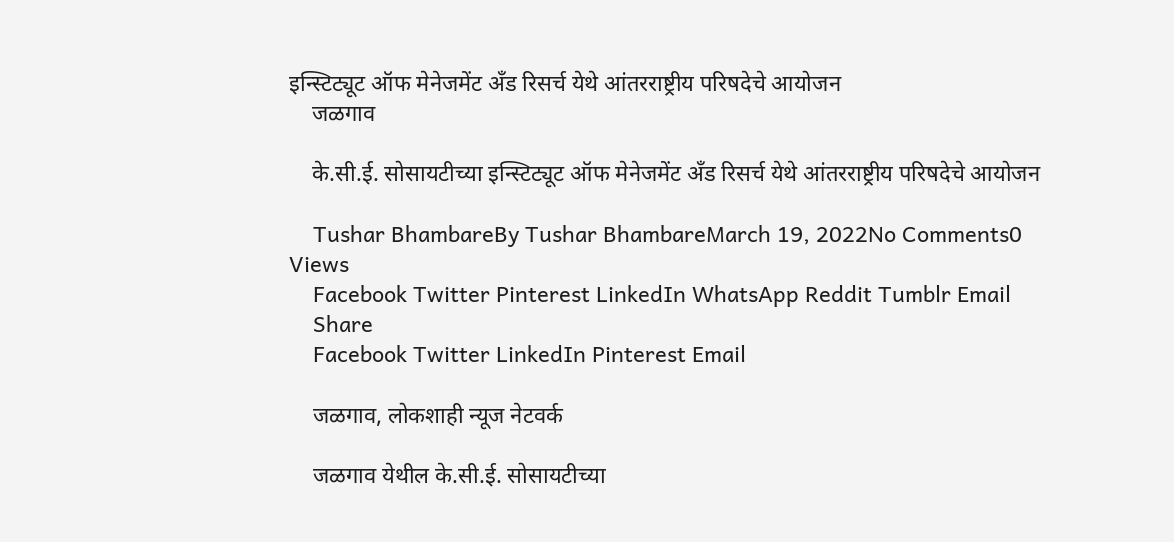इन्स्टिट्यूट ऑफ मेनेजमेंट अँड रिसर्च येथे आंतरराष्ट्रीय परिषदेचे आयोजन
    जळगाव

    के.सी.ई. सोसायटीच्या इन्स्टिट्यूट ऑफ मेनेजमेंट अँड रिसर्च येथे आंतरराष्ट्रीय परिषदेचे आयोजन

    Tushar BhambareBy Tushar BhambareMarch 19, 2022No Comments0 Views
    Facebook Twitter Pinterest LinkedIn WhatsApp Reddit Tumblr Email
    Share
    Facebook Twitter LinkedIn Pinterest Email

    जळगाव, लोकशाही न्यूज नेटवर्क

    जळगाव येथील के.सी.ई. सोसायटीच्या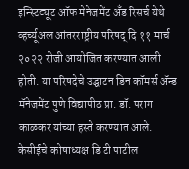इन्स्टिट्यूट ऑफ मेनेजमेंट अँड रिसर्च येथे व्हर्च्यूअल आंतरराष्ट्रीय परिषद् दि ११ मार्च २०२२ रोजी आयोजित करण्यात आली होती. या परिषदेचे उद्घाटन डिन कॉमर्स ॲन्ड मॅनेजमेंट पुणे विद्यापीठ प्रा. डॉ. पराग काळकर यांच्या हस्ते करण्यात आले. केसीईचे कोषाध्यक्ष डि टी पाटील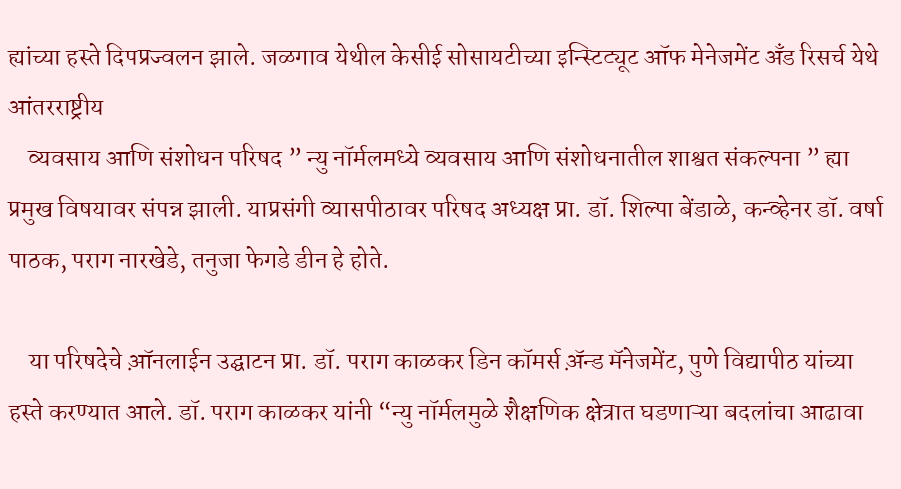ह्यांच्या हस्ते दिपप्रज्वलन झाले. जळगाव येथील केसीई सोसायटीच्या इन्स्टिट्यूट ऑफ मेनेजमेंट अँड रिसर्च येथे आंतरराष्ट्रीय
    व्यवसाय आणि संशोधन परिषद ” न्यु नॉर्मलमध्ये व्यवसाय आणि संशोधनातील शाश्वत संकल्पना ” ह्या प्रमुख विषयावर संपन्न झाली. याप्रसंगी व्यासपीठावर परिषद अध्यक्ष प्रा. डॉ. शिल्पा बेंडाळे, कन्व्हेनर डॉ. वर्षा पाठक, पराग नारखेडे, तनुजा फेगडे डीन हे होते.

    या परिषदेचे आ़ॅनलाईन उद्घाटन प्रा. डॉ. पराग काळकर डिन कॉमर्स अ़ॅन्ड मॅनेजमेंट, पुणे विद्यापीठ यांच्या हस्ते करण्यात आले. डॉ. पराग काळकर यांनी “न्यु नॉर्मलमुळे शैक्षणिक क्षेत्रात घडणाऱ्या बदलांचा आढावा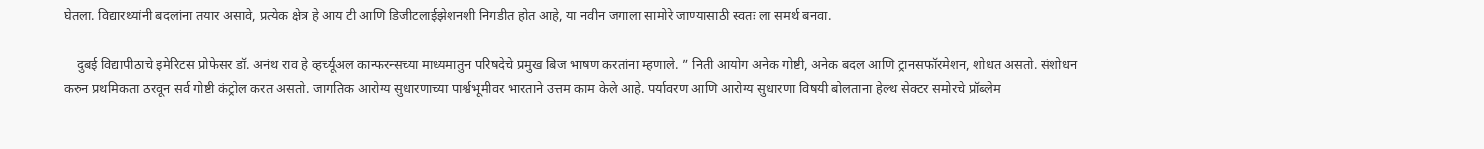घेतला. विद्यारथ्यांनी बदलांना तयार असावे, प्रत्येक क्षेत्र हे आय टी आणि डिजीटलाईझेशनशी निगडीत होत आहे, या नवीन जगाला सामोरे जाण्यासाठी स्वतः ला समर्थ बनवा.

    दुबई विद्यापीठाचे इमेरिटस प्रोफेसर डॉ. अनंथ राव हे व्हर्च्यूअल कान्फरन्सच्या माध्यमातुन परिषदेचे प्रमुख बिज भाषण करतांना म्हणाले. ” निती आयोग अनेक गोष्टी, अनेक बदल आणि ट्रानसफॉरमेशन, शोधत असतो. संशोधन करुन प्रथमिकता ठरवून सर्व गोष्टी कंट्रोल करत असतो. जागतिक आरोग्य सुधारणाच्या पार्श्वभूमीवर भारताने उत्तम काम केले आहे. पर्यावरण आणि आरोग्य सुधारणा विषयी बोलताना हेल्थ सेक्टर समोरचे प्रॉब्लेम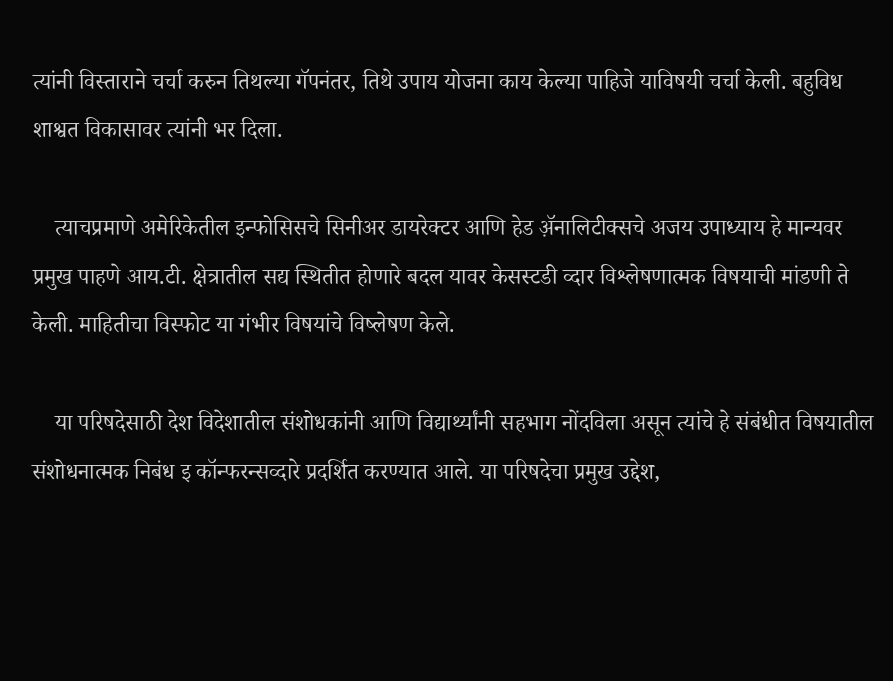त्यांनी विस्ताराने चर्चा करुन तिथल्या गॅपनंतर, तिथे उपाय योजना काय केल्या पाहिजे याविषयी चर्चा केली. बहुविध शाश्वत विकासावर त्यांनी भर दिला.

    त्याचप्रमाणे अमेरिकेतील इन्फोसिसचे सिनीअर डायरेक्टर आणि हेड अ़ॅनालिटीक्सचे अजय उपाध्याय हे मान्यवर प्रमुख पाहणे आय.टी. क्षेत्रातील सद्य स्थितीत होणारे बदल यावर केसस्टडी व्दार विश्लेषणात्मक विषयाची मांडणी ते केली. माहितीचा विस्फोट या गंभीर विषयांचे विष्लेषण केले.

    या परिषदेसाठी देश विदेशातील संशोधकांनी आणि विद्यार्थ्यांनी सहभाग नोंदविला असून त्यांचे हे संबंधीत विषयातील संशोधनात्मक निबंध इ कॉन्फरन्सव्दारे प्रदर्शित करण्यात आले. या परिषदेचा प्रमुख उद्देश,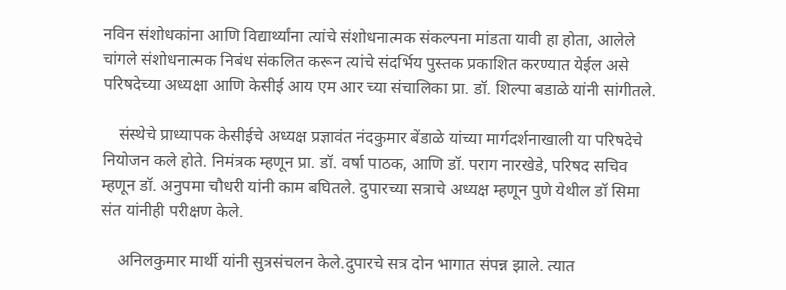नविन संशोधकांना आणि विद्यार्थ्यांना त्यांचे संशोधनात्मक संकल्पना मांडता यावी हा होता, आलेले चांगले संशोधनात्मक निबंध संकलित करून त्यांचे संदर्भिय पुस्तक प्रकाशित करण्यात येईल असे परिषदेच्या अध्यक्षा आणि केसीई आय एम आर च्या संचालिका प्रा. डॉ. शिल्पा बडाळे यांनी सांगीतले.

    संस्थेचे प्राध्यापक केसीईचे अध्यक्ष प्रज्ञावंत नंदकुमार बेंडाळे यांच्या मार्गदर्शनाखाली या परिषदेचे नियोजन कले होते. निमंत्रक म्हणून प्रा. डॉ. वर्षा पाठक, आणि डॉ. पराग नारखेडे, परिषद सचिव म्हणून डॉ. अनुपमा चौधरी यांनी काम बघितले. दुपारच्या सत्राचे अध्यक्ष म्हणून पुणे येथील डॉ सिमा संत यांनीही परीक्षण केले.

    अनिलकुमार मार्थी यांनी सुत्रसंचलन केले.दुपारचे सत्र दोन भागात संपन्न झाले. त्यात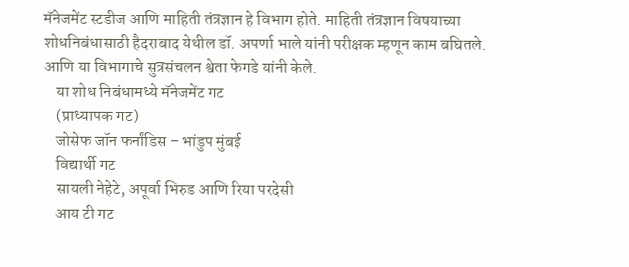मॅनेजमेंट स्टडीज आणि माहिती तंत्रज्ञान हे विभाग होते. माहिती तंत्रज्ञान विषयाच्या शोधनिबंधासाठी हैदराबाद येथील डॉ. अपर्णा भाले यांनी परीक्षक म्हणून काम बघितले. आणि या विभागाचे सुत्रसंचलन श्वेता फेगडे यांनी केले.
    या शोध निबंधामध्ये मॅनेजमेंट गट
    (प्राध्यापक गट)
    जोसेफ जॉन फर्नांडिस – भांडुप मुंबई
    विद्यार्थी गट
    सायली नेहेटे, अपूर्वा भिरुड आणि रिया परदेसी
    आय टी गट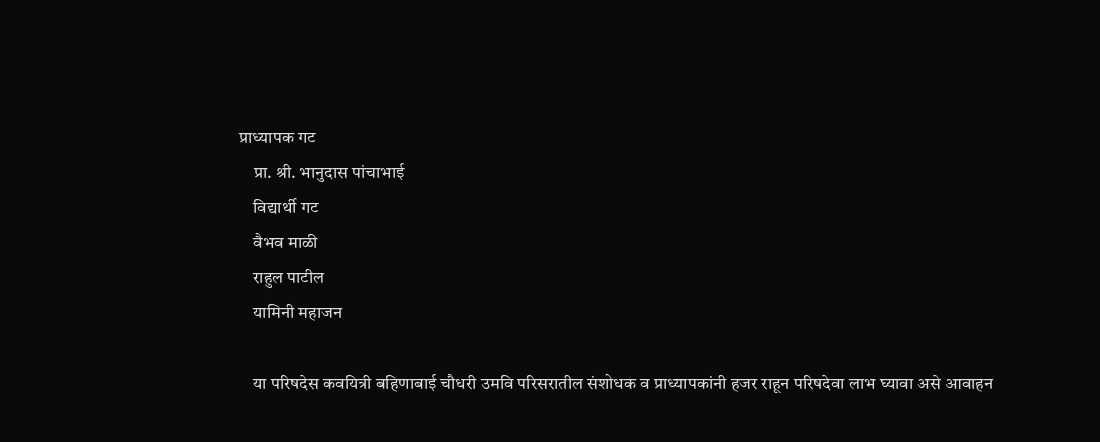प्राध्यापक गट
    प्रा. श्री. भानुदास पांचाभाई
    विद्यार्थी गट
    वैभव माळी
    राहुल पाटील
    यामिनी महाजन

    या परिषदेस कवयित्री बहिणाबाई चौधरी उमवि परिसरातील संशोधक व प्राध्यापकांनी हजर राहून परिषदेवा लाभ घ्यावा असे आवाहन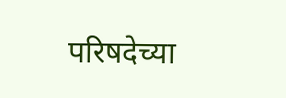परिषदेच्या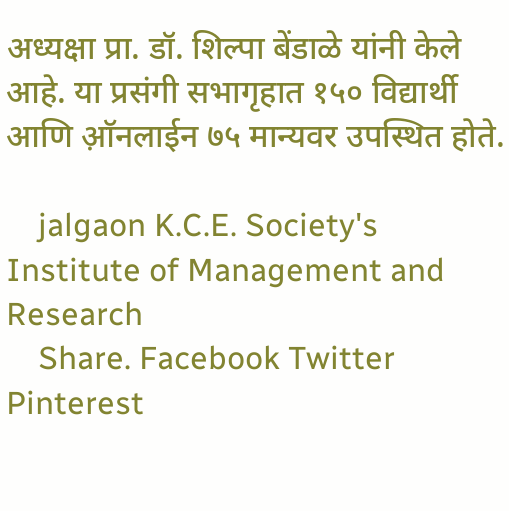अध्यक्षा प्रा. डॉ. शिल्पा बेंडाळे यांनी केले आहे. या प्रसंगी सभागृहात १५० विद्यार्थी आणि आ़ॅनलाईन ७५ मान्यवर उपस्थित होते.

    jalgaon K.C.E. Society's Institute of Management and Research
    Share. Facebook Twitter Pinterest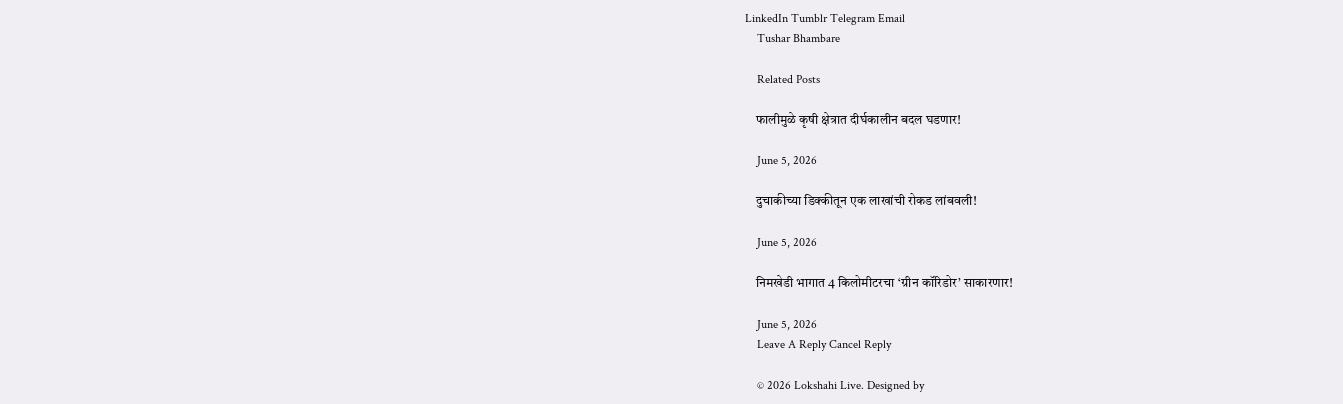LinkedIn Tumblr Telegram Email
    Tushar Bhambare

    Related Posts

    फालीमुळे कृषी क्षेत्रात दीर्घकालीन बदल घडणार!

    June 5, 2026

    दुचाकीच्या डिक्कीतून एक लाखांची रोकड लांबवली!

    June 5, 2026

    निमखेडी भागात 4 किलोमीटरचा ‘ग्रीन कॉरिडोर’ साकारणार!

    June 5, 2026
    Leave A Reply Cancel Reply

    © 2026 Lokshahi Live. Designed by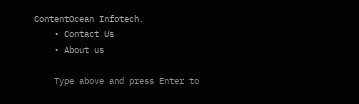ContentOcean Infotech.
    • Contact Us
    • About us

    Type above and press Enter to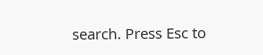search. Press Esc to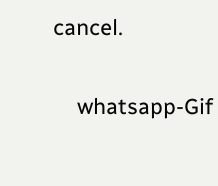cancel.

    whatsapp-Gif